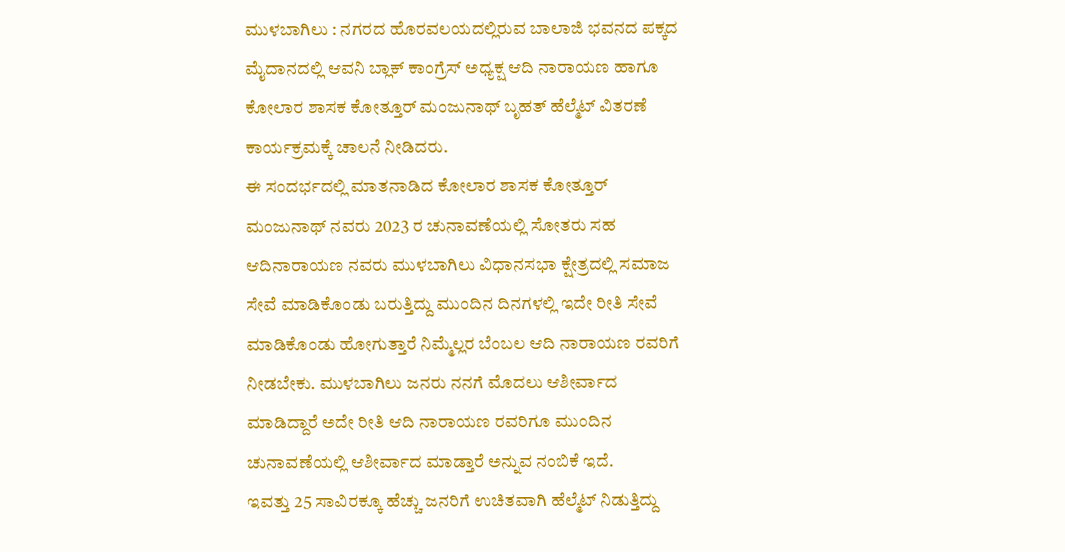ಮುಳಬಾಗಿಲು : ನಗರದ ಹೊರವಲಯದಲ್ಲಿರುವ ಬಾಲಾಜಿ ಭವನದ ಪಕ್ಕದ ಮೈದಾನದಲ್ಲಿ ಆವನಿ ಬ್ಲಾಕ್ ಕಾಂಗ್ರೆಸ್ ಅಧ್ಯಕ್ಷ ಆದಿ ನಾರಾಯಣ ಹಾಗೂ ಕೋಲಾರ ಶಾಸಕ ಕೋತ್ತೂರ್ ಮಂಜುನಾಥ್ ಬೃಹತ್ ಹೆಲ್ಮೆಟ್ ವಿತರಣೆ ಕಾರ್ಯಕ್ರಮಕ್ಕೆ ಚಾಲನೆ ನೀಡಿದರು.
ಈ ಸಂದರ್ಭದಲ್ಲಿ ಮಾತನಾಡಿದ ಕೋಲಾರ ಶಾಸಕ ಕೋತ್ತೂರ್ ಮಂಜುನಾಥ್ ನವರು 2023 ರ ಚುನಾವಣೆಯಲ್ಲಿ ಸೋತರು ಸಹ ಆದಿನಾರಾಯಣ ನವರು ಮುಳಬಾಗಿಲು ವಿಧಾನಸಭಾ ಕ್ಷೇತ್ರದಲ್ಲಿ ಸಮಾಜ ಸೇವೆ ಮಾಡಿಕೊಂಡು ಬರುತ್ತಿದ್ದು ಮುಂದಿನ ದಿನಗಳಲ್ಲಿ ಇದೇ ರೀತಿ ಸೇವೆ ಮಾಡಿಕೊಂಡು ಹೋಗುತ್ತಾರೆ ನಿಮ್ಮೆಲ್ಲರ ಬೆಂಬಲ ಆದಿ ನಾರಾಯಣ ರವರಿಗೆ ನೀಡಬೇಕು. ಮುಳಬಾಗಿಲು ಜನರು ನನಗೆ ಮೊದಲು ಆಶೀರ್ವಾದ ಮಾಡಿದ್ದಾರೆ ಅದೇ ರೀತಿ ಆದಿ ನಾರಾಯಣ ರವರಿಗೂ ಮುಂದಿನ ಚುನಾವಣೆಯಲ್ಲಿ ಆಶೀರ್ವಾದ ಮಾಡ್ತಾರೆ ಅನ್ನುವ ನಂಬಿಕೆ ಇದೆ.
ಇವತ್ತು 25 ಸಾವಿರಕ್ಕೂ ಹೆಚ್ಚು ಜನರಿಗೆ ಉಚಿತವಾಗಿ ಹೆಲ್ಮೆಟ್ ನಿಡುತ್ತಿದ್ದು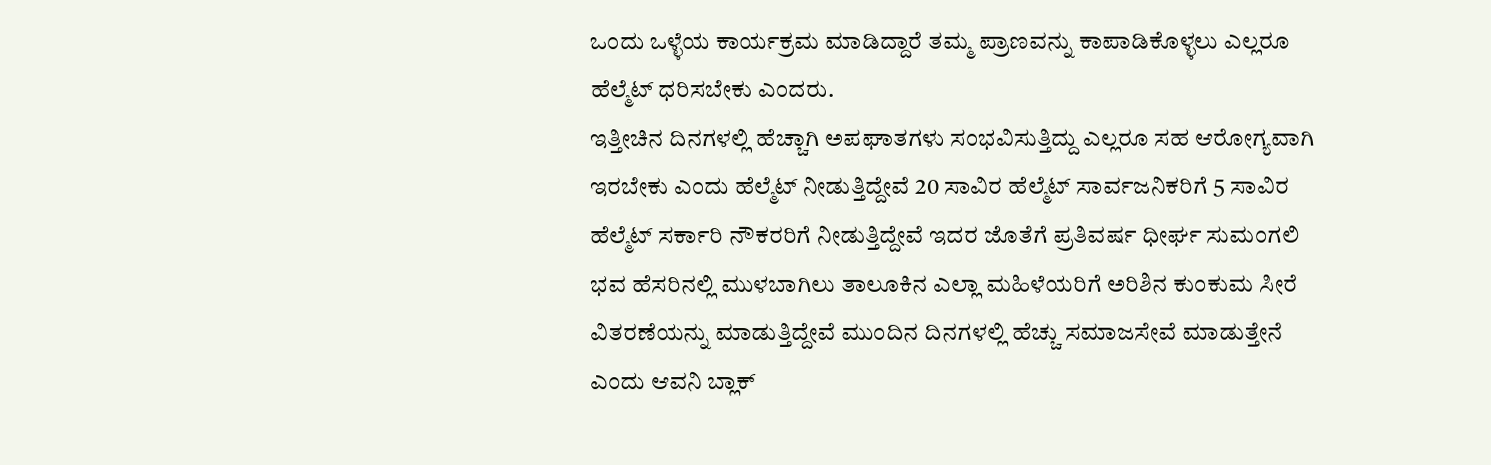ಒಂದು ಒಳ್ಳೆಯ ಕಾರ್ಯಕ್ರಮ ಮಾಡಿದ್ದಾರೆ ತಮ್ಮ ಪ್ರಾಣವನ್ನು ಕಾಪಾಡಿಕೊಳ್ಳಲು ಎಲ್ಲರೂ ಹೆಲ್ಮೆಟ್ ಧರಿಸಬೇಕು ಎಂದರು.
ಇತ್ತೀಚಿನ ದಿನಗಳಲ್ಲಿ ಹೆಚ್ಚಾಗಿ ಅಪಘಾತಗಳು ಸಂಭವಿಸುತ್ತಿದ್ದು ಎಲ್ಲರೂ ಸಹ ಆರೋಗ್ಯವಾಗಿ ಇರಬೇಕು ಎಂದು ಹೆಲ್ಮೆಟ್ ನೀಡುತ್ತಿದ್ದೇವೆ 20 ಸಾವಿರ ಹೆಲ್ಮೆಟ್ ಸಾರ್ವಜನಿಕರಿಗೆ 5 ಸಾವಿರ ಹೆಲ್ಮೆಟ್ ಸರ್ಕಾರಿ ನೌಕರರಿಗೆ ನೀಡುತ್ತಿದ್ದೇವೆ ಇದರ ಜೊತೆಗೆ ಪ್ರತಿವರ್ಷ ಧೀರ್ಘ ಸುಮಂಗಲಿ ಭವ ಹೆಸರಿನಲ್ಲಿ ಮುಳಬಾಗಿಲು ತಾಲೂಕಿನ ಎಲ್ಲಾ ಮಹಿಳೆಯರಿಗೆ ಅರಿಶಿನ ಕುಂಕುಮ ಸೀರೆ ವಿತರಣೆಯನ್ನು ಮಾಡುತ್ತಿದ್ದೇವೆ ಮುಂದಿನ ದಿನಗಳಲ್ಲಿ ಹೆಚ್ಚು ಸಮಾಜಸೇವೆ ಮಾಡುತ್ತೇನೆ ಎಂದು ಆವನಿ ಬ್ಲಾಕ್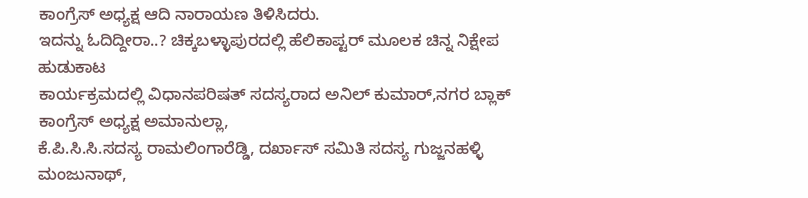ಕಾಂಗ್ರೆಸ್ ಅಧ್ಯಕ್ಷ ಆದಿ ನಾರಾಯಣ ತಿಳಿಸಿದರು.
ಇದನ್ನು ಓದಿದ್ದೀರಾ..? ಚಿಕ್ಕಬಳ್ಳಾಪುರದಲ್ಲಿ ಹೆಲಿಕಾಪ್ಟರ್ ಮೂಲಕ ಚಿನ್ನ ನಿಕ್ಷೇಪ ಹುಡುಕಾಟ
ಕಾರ್ಯಕ್ರಮದಲ್ಲಿ ವಿಧಾನಪರಿಷತ್ ಸದಸ್ಯರಾದ ಅನಿಲ್ ಕುಮಾರ್,ನಗರ ಬ್ಲಾಕ್ ಕಾಂಗ್ರೆಸ್ ಅಧ್ಯಕ್ಷ ಅಮಾನುಲ್ಲಾ,
ಕೆ.ಪಿ.ಸಿ.ಸಿ.ಸದಸ್ಯ ರಾಮಲಿಂಗಾರೆಡ್ಡಿ, ದರ್ಖಾಸ್ ಸಮಿತಿ ಸದಸ್ಯ ಗುಜ್ಜನಹಳ್ಳಿ ಮಂಜುನಾಥ್,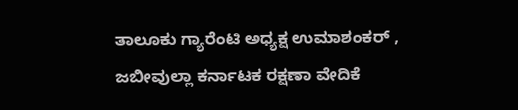ತಾಲೂಕು ಗ್ಯಾರೆಂಟಿ ಅಧ್ಯಕ್ಷ ಉಮಾಶಂಕರ್ , ಜಬೀವುಲ್ಲಾ ಕರ್ನಾಟಕ ರಕ್ಷಣಾ ವೇದಿಕೆ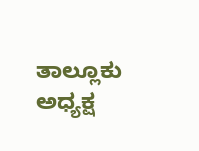ತಾಲ್ಲೂಕು ಅಧ್ಯಕ್ಷ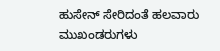ಹುಸೇನ್ ಸೇರಿದಂತೆ ಹಲವಾರು ಮುಖಂಡರುಗಳು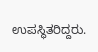ಉಪಸ್ಥಿತರಿದ್ದರು.